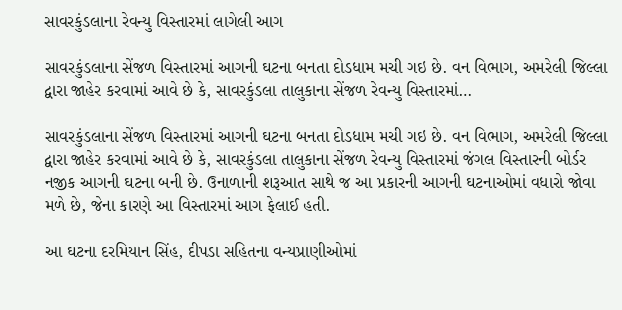સાવરકુંડલાના રેવન્યુ વિસ્તારમાં લાગેલી આગ

સાવરકુંડલાના સેંજળ વિસ્તારમાં આગની ઘટના બનતા દોડધામ મચી ગઇ છે. વન વિભાગ, અમરેલી જિલ્લા દ્વારા જાહેર કરવામાં આવે છે કે, સાવરકુંડલા તાલુકાના સેંજળ રેવન્યુ વિસ્તારમાં…

સાવરકુંડલાના સેંજળ વિસ્તારમાં આગની ઘટના બનતા દોડધામ મચી ગઇ છે. વન વિભાગ, અમરેલી જિલ્લા દ્વારા જાહેર કરવામાં આવે છે કે, સાવરકુંડલા તાલુકાના સેંજળ રેવન્યુ વિસ્તારમાં જંગલ વિસ્તારની બોર્ડર નજીક આગની ઘટના બની છે. ઉનાળાની શરૂઆત સાથે જ આ પ્રકારની આગની ઘટનાઓમાં વધારો જોવા મળે છે, જેના કારણે આ વિસ્તારમાં આગ ફેલાઈ હતી.

આ ઘટના દરમિયાન સિંહ, દીપડા સહિતના વન્યપ્રાણીઓમાં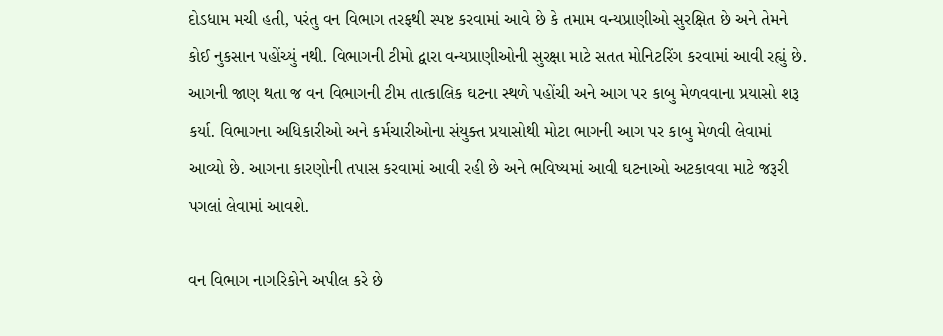દોડધામ મચી હતી, પરંતુ વન વિભાગ તરફથી સ્પષ્ટ કરવામાં આવે છે કે તમામ વન્યપ્રાણીઓ સુરક્ષિત છે અને તેમને કોઈ નુકસાન પહોંચ્યું નથી. વિભાગની ટીમો દ્વારા વન્યપ્રાણીઓની સુરક્ષા માટે સતત મોનિટરિંગ કરવામાં આવી રહ્યું છે. આગની જાણ થતા જ વન વિભાગની ટીમ તાત્કાલિક ઘટના સ્થળે પહોંચી અને આગ પર કાબુ મેળવવાના પ્રયાસો શરૂ કર્યા. વિભાગના અધિકારીઓ અને કર્મચારીઓના સંયુક્ત પ્રયાસોથી મોટા ભાગની આગ પર કાબુ મેળવી લેવામાં આવ્યો છે. આગના કારણોની તપાસ કરવામાં આવી રહી છે અને ભવિષ્યમાં આવી ઘટનાઓ અટકાવવા માટે જરૂરી પગલાં લેવામાં આવશે.

વન વિભાગ નાગરિકોને અપીલ કરે છે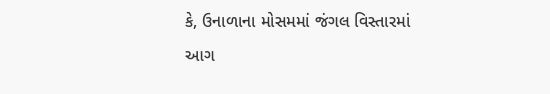કે, ઉનાળાના મોસમમાં જંગલ વિસ્તારમાં આગ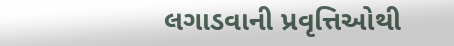લગાડવાની પ્રવૃત્તિઓથી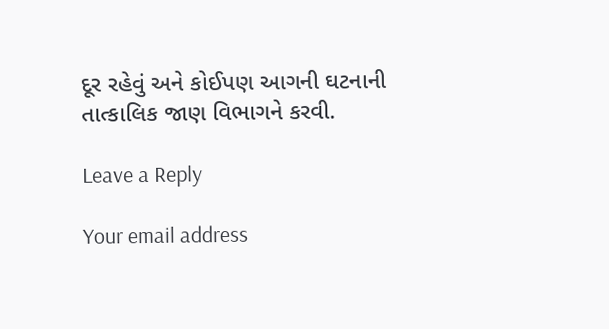દૂર રહેવું અને કોઈપણ આગની ઘટનાની તાત્કાલિક જાણ વિભાગને કરવી.

Leave a Reply

Your email address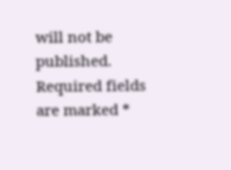will not be published. Required fields are marked *